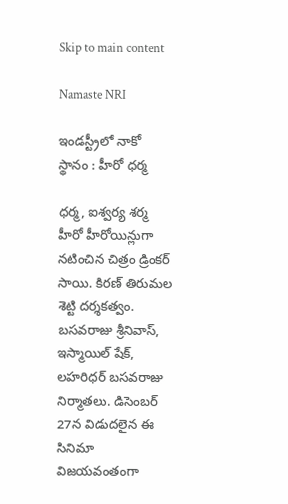Skip to main content

Namaste NRI

ఇండస్ట్రీలో నాకో స్థానం : హీరో ధర్మ

ధర్మ, ఐశ్వర్య శర్మ హీరో హీరోయిన్లుగా నటించిన చిత్రం డ్రింకర్‌ సాయి. కిరణ్‌ తిరుమల శెట్టి దర్శకత్వం. బసవరాజు శ్రీనివాస్‌, ఇస్మాయిల్‌ షేక్‌, లహరిధర్‌ బసవరాజు నిర్మాతలు. డిసెంబర్‌ 27న విడుదలైన ఈ సినిమా విజయవంతంగా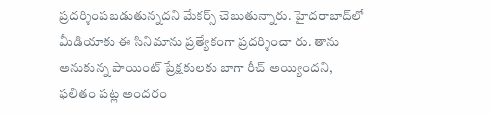ప్రదర్శింపబడుతున్నదని మేకర్స్‌ చెబుతున్నారు. హైదరాబాద్‌లో మీడియాకు ఈ సినిమాను ప్రత్యేకంగా ప్రదర్శించా రు. తాను అనుకున్న పాయింట్‌ ప్రేక్షకులకు బాగా రీచ్‌ అయ్యిందని, ఫలితం పట్ల అందరం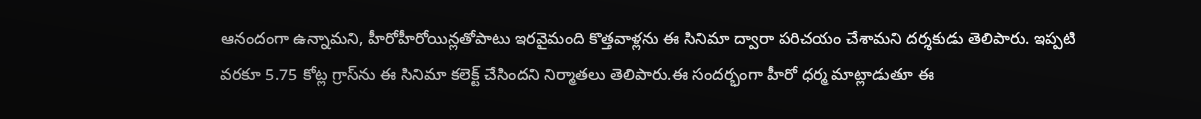ఆనందంగా ఉన్నామని, హీరోహీరోయిన్లతోపాటు ఇరవైమంది కొత్తవాళ్లను ఈ సినిమా ద్వారా పరిచయం చేశామని దర్శకుడు తెలిపారు. ఇప్పటి వరకూ 5.75 కోట్ల గ్రాస్‌ను ఈ సినిమా కలెక్ట్‌ చేసిందని నిర్మాతలు తెలిపారు.ఈ సందర్భంగా హీరో ధర్మ మాట్లాడుతూ ఈ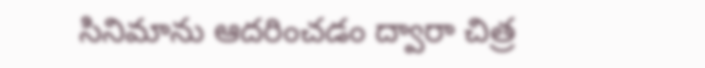సినిమాను ఆదరించడం ద్వారా చిత్ర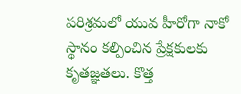పరిశ్రమలో యువ హీరోగా నాకో స్థానం కల్పించిన ప్రేక్షకులకు కృతజ్ఞతలు. కొత్త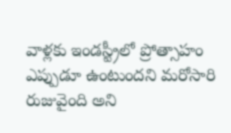వాళ్లకు ఇండస్ట్రీలో ప్రోత్సాహం ఎప్పుడూ ఉంటుందని మరోసారి రుజువైంది అని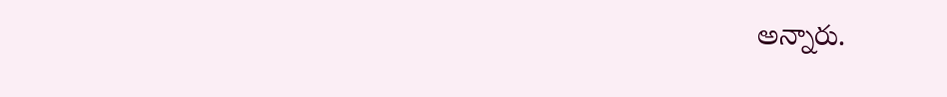అన్నారు.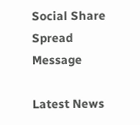Social Share Spread Message

Latest News